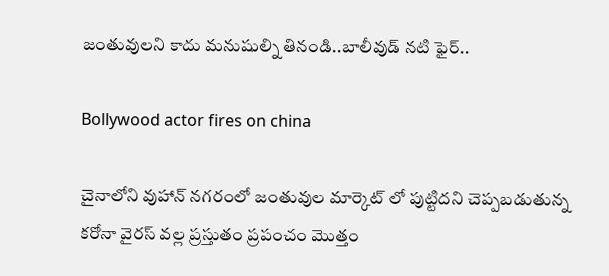జంతువులని కాదు మనుషుల్ని తినండి..బాలీవుడ్ నటి ఫైర్..

Bollywood actor fires on china

చైనాలోని వుహాన్ నగరంలో జంతువుల మార్కెట్ లో పుట్టిదని చెప్పబడుతున్న కరోనా వైరస్ వల్ల ప్రస్తుతం ప్రపంచం మొత్తం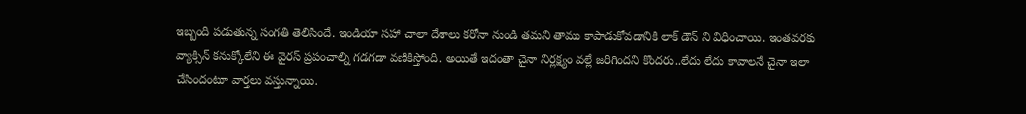ఇబ్బంది పడుతున్న సంగతి తెలిసిందే. ఇండియా సహా చాలా దేశాలు కరోనా నుండి తమని తాము కాపాడుకోవడానికి లాక్ డౌన్ ని విధించాయి. ఇంతవరకు వ్యాక్సిన్ కనుక్కోలేని ఈ వైరస్ ప్రపంచాల్ని గడగడా వణికిస్తోంది. అయితే ఇదంతా చైనా నిర్లక్ష్యం వల్లే జరిగిందని కొందరు..లేదు లేదు కావాలనే చైనా ఇలా చేసిందంటూ వార్తలు వస్తున్నాయి.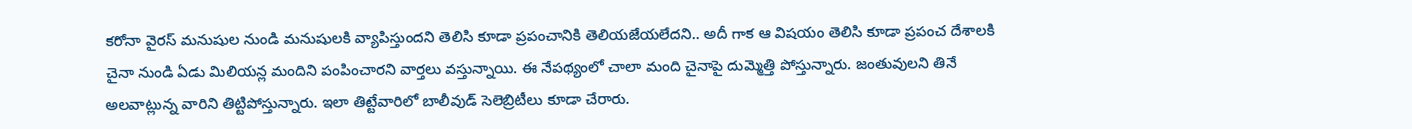కరోనా వైరస్ మనుషుల నుండి మనుషులకి వ్యాపిస్తుందని తెలిసి కూడా ప్రపంచానికి తెలియజేయలేదని.. అదీ గాక ఆ విషయం తెలిసి కూడా ప్రపంచ దేశాలకి చైనా నుండి ఏడు మిలియన్ల మందిని పంపించారని వార్తలు వస్తున్నాయి. ఈ నేపథ్యంలో చాలా మంది చైనాపై దుమ్మెత్తి పోస్తున్నారు. జంతువులని తినే అలవాట్లున్న వారిని తిట్టిపోస్తున్నారు. ఇలా తిట్టేవారిలో బాలీవుడ్ సెలెబ్రిటీలు కూడా చేరారు.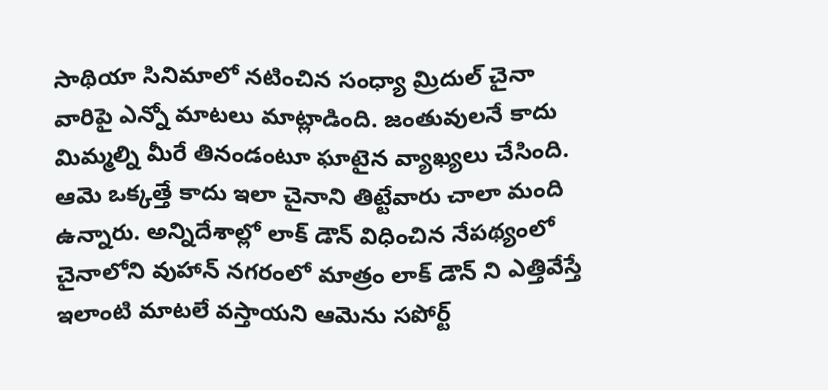సాథియా సినిమాలో నటించిన సంధ్యా మ్రిదుల్ చైనా వారిపై ఎన్నో మాటలు మాట్లాడింది. జంతువులనే కాదు మిమ్మల్ని మీరే తినండంటూ ఘాటైన వ్యాఖ్యలు చేసింది. ఆమె ఒక్కత్తే కాదు ఇలా చైనాని తిట్టేవారు చాలా మంది ఉన్నారు. అన్నిదేశాల్లో లాక్ డౌన్ విధించిన నేపథ్యంలో చైనాలోని వుహాన్ నగరంలో మాత్రం లాక్ డౌన్ ని ఎత్తివేస్తే ఇలాంటి మాటలే వస్తాయని ఆమెను సపోర్ట్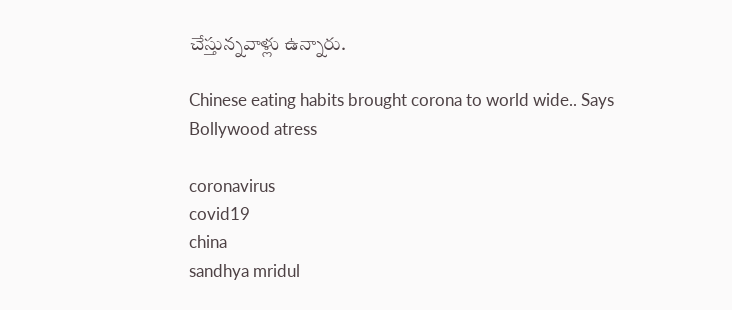చేస్తున్నవాళ్లు ఉన్నారు.

Chinese eating habits brought corona to world wide.. Says Bollywood atress

coronavirus
covid19
china
sandhya mridul